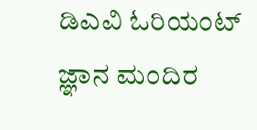ಡಿಎವಿ ಓರಿಯಂಟ್ ಜ್ಞಾನ ಮಂದಿರ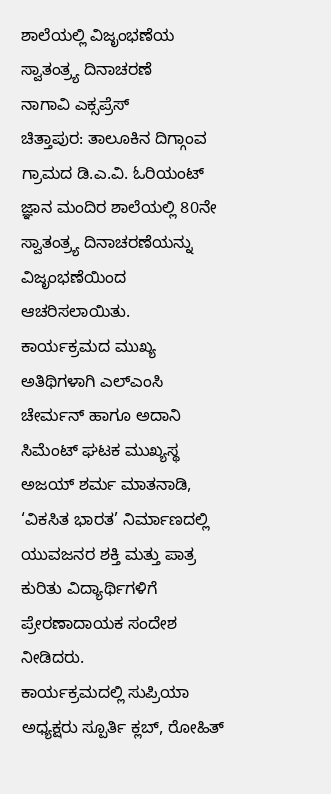ಶಾಲೆಯಲ್ಲಿ ವಿಜೃಂಭಣೆಯ ಸ್ವಾತಂತ್ರ್ಯ ದಿನಾಚರಣೆ
ನಾಗಾವಿ ಎಕ್ಸಪ್ರೆಸ್
ಚಿತ್ತಾಪುರ: ತಾಲೂಕಿನ ದಿಗ್ಗಾಂವ ಗ್ರಾಮದ ಡಿ.ಎ.ವಿ. ಓರಿಯಂಟ್ ಜ್ಞಾನ ಮಂದಿರ ಶಾಲೆಯಲ್ಲಿ 80ನೇ ಸ್ವಾತಂತ್ರ್ಯ ದಿನಾಚರಣೆಯನ್ನು ವಿಜೃಂಭಣೆಯಿಂದ ಆಚರಿಸಲಾಯಿತು.
ಕಾರ್ಯಕ್ರಮದ ಮುಖ್ಯ ಅತಿಥಿಗಳಾಗಿ ಎಲ್ಎಂಸಿ ಚೇರ್ಮನ್ ಹಾಗೂ ಅದಾನಿ ಸಿಮೆಂಟ್ ಘಟಕ ಮುಖ್ಯಸ್ಥ ಅಜಯ್ ಶರ್ಮ ಮಾತನಾಡಿ, ‘ವಿಕಸಿತ ಭಾರತ’ ನಿರ್ಮಾಣದಲ್ಲಿ ಯುವಜನರ ಶಕ್ತಿ ಮತ್ತು ಪಾತ್ರ ಕುರಿತು ವಿದ್ಯಾರ್ಥಿಗಳಿಗೆ ಪ್ರೇರಣಾದಾಯಕ ಸಂದೇಶ ನೀಡಿದರು.
ಕಾರ್ಯಕ್ರಮದಲ್ಲಿ ಸುಪ್ರಿಯಾ ಅಧ್ಯಕ್ಷರು ಸ್ಪೂರ್ತಿ ಕ್ಲಬ್, ರೋಹಿತ್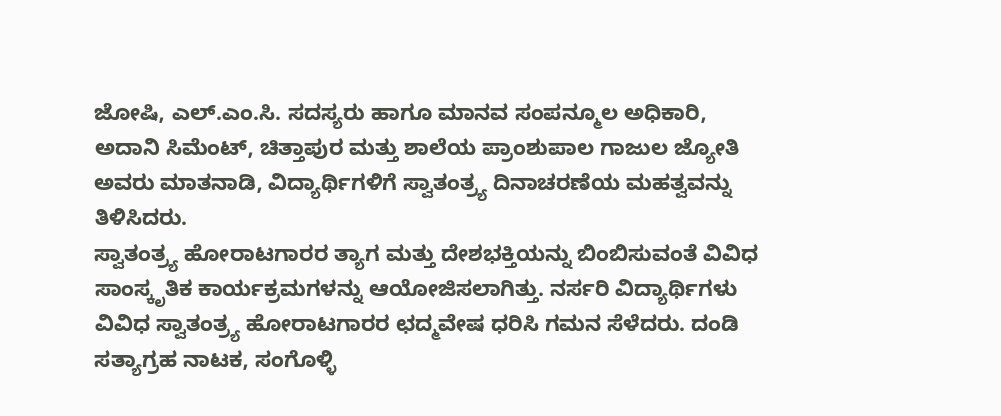ಜೋಷಿ, ಎಲ್.ಎಂ.ಸಿ. ಸದಸ್ಯರು ಹಾಗೂ ಮಾನವ ಸಂಪನ್ಮೂಲ ಅಧಿಕಾರಿ, ಅದಾನಿ ಸಿಮೆಂಟ್, ಚಿತ್ತಾಪುರ ಮತ್ತು ಶಾಲೆಯ ಪ್ರಾಂಶುಪಾಲ ಗಾಜುಲ ಜ್ಯೋತಿ ಅವರು ಮಾತನಾಡಿ, ವಿದ್ಯಾರ್ಥಿಗಳಿಗೆ ಸ್ವಾತಂತ್ರ್ಯ ದಿನಾಚರಣೆಯ ಮಹತ್ವವನ್ನು ತಿಳಿಸಿದರು.
ಸ್ವಾತಂತ್ರ್ಯ ಹೋರಾಟಗಾರರ ತ್ಯಾಗ ಮತ್ತು ದೇಶಭಕ್ತಿಯನ್ನು ಬಿಂಬಿಸುವಂತೆ ವಿವಿಧ ಸಾಂಸ್ಕೃತಿಕ ಕಾರ್ಯಕ್ರಮಗಳನ್ನು ಆಯೋಜಿಸಲಾಗಿತ್ತು. ನರ್ಸರಿ ವಿದ್ಯಾರ್ಥಿಗಳು ವಿವಿಧ ಸ್ವಾತಂತ್ರ್ಯ ಹೋರಾಟಗಾರರ ಛದ್ಮವೇಷ ಧರಿಸಿ ಗಮನ ಸೆಳೆದರು. ದಂಡಿ ಸತ್ಯಾಗ್ರಹ ನಾಟಕ, ಸಂಗೊಳ್ಳಿ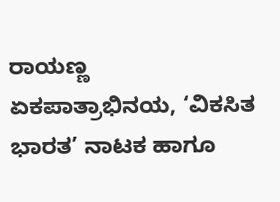ರಾಯಣ್ಣ ಏಕಪಾತ್ರಾಭಿನಯ, ‘ವಿಕಸಿತ ಭಾರತ’ ನಾಟಕ ಹಾಗೂ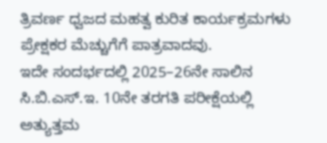ತ್ರಿವರ್ಣ ಧ್ವಜದ ಮಹತ್ವ ಕುರಿತ ಕಾರ್ಯಕ್ರಮಗಳು ಪ್ರೇಕ್ಷಕರ ಮೆಚ್ಚುಗೆಗೆ ಪಾತ್ರವಾದವು.
ಇದೇ ಸಂದರ್ಭದಲ್ಲಿ 2025–26ನೇ ಸಾಲಿನ ಸಿ.ಬಿ.ಎಸ್.ಇ. 10ನೇ ತರಗತಿ ಪರೀಕ್ಷೆಯಲ್ಲಿ ಅತ್ಯುತ್ತಮ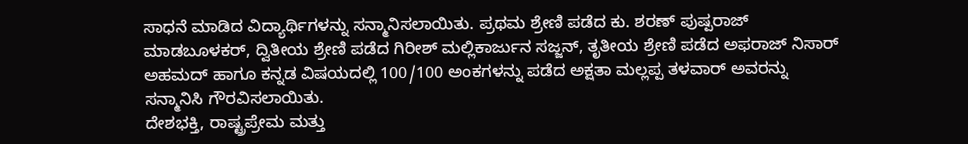ಸಾಧನೆ ಮಾಡಿದ ವಿದ್ಯಾರ್ಥಿಗಳನ್ನು ಸನ್ಮಾನಿಸಲಾಯಿತು. ಪ್ರಥಮ ಶ್ರೇಣಿ ಪಡೆದ ಕು. ಶರಣ್ ಪುಷ್ಪರಾಜ್ ಮಾಡಬೂಳಕರ್, ದ್ವಿತೀಯ ಶ್ರೇಣಿ ಪಡೆದ ಗಿರೀಶ್ ಮಲ್ಲಿಕಾರ್ಜುನ ಸಜ್ಜನ್, ತೃತೀಯ ಶ್ರೇಣಿ ಪಡೆದ ಅಫರಾಜ್ ನಿಸಾರ್ ಅಹಮದ್ ಹಾಗೂ ಕನ್ನಡ ವಿಷಯದಲ್ಲಿ 100/100 ಅಂಕಗಳನ್ನು ಪಡೆದ ಅಕ್ಷತಾ ಮಲ್ಲಪ್ಪ ತಳವಾರ್ ಅವರನ್ನು ಸನ್ಮಾನಿಸಿ ಗೌರವಿಸಲಾಯಿತು.
ದೇಶಭಕ್ತಿ, ರಾಷ್ಟ್ರಪ್ರೇಮ ಮತ್ತು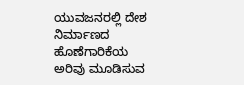ಯುವಜನರಲ್ಲಿ ದೇಶ ನಿರ್ಮಾಣದ ಹೊಣೆಗಾರಿಕೆಯ ಅರಿವು ಮೂಡಿಸುವ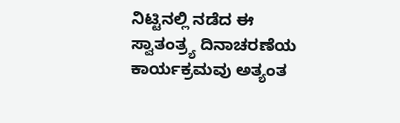ನಿಟ್ಟಿನಲ್ಲಿ ನಡೆದ ಈ ಸ್ವಾತಂತ್ರ್ಯ ದಿನಾಚರಣೆಯ ಕಾರ್ಯಕ್ರಮವು ಅತ್ಯಂತ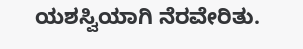ಯಶಸ್ವಿಯಾಗಿ ನೆರವೇರಿತು.